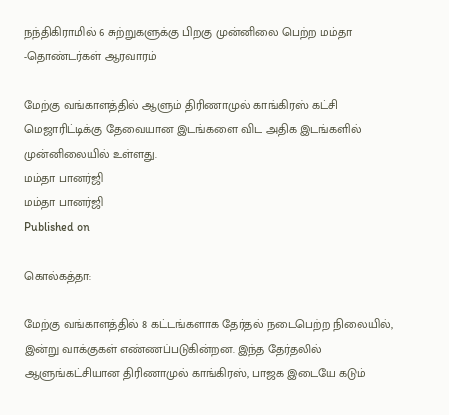நந்திகிராமில் 6 சுற்றுகளுக்கு பிறகு முன்னிலை பெற்ற மம்தா -தொண்டர்கள் ஆரவாரம்

மேற்கு வங்காளத்தில் ஆளும் திரிணாமுல் காங்கிரஸ் கட்சி மெஜாரிட்டிக்கு தேவையான இடங்களை விட அதிக இடங்களில் முன்னிலையில் உள்ளது.
மம்தா பானர்ஜி
மம்தா பானர்ஜி
Published on

கொல்கத்தா:

மேற்கு வங்காளத்தில் 8 கட்டங்களாக தேர்தல் நடைபெற்ற நிலையில், இன்று வாக்குகள் எண்ணப்படுகின்றன. இந்த தேர்தலில் ஆளுங்கட்சியான திரிணாமுல் காங்கிரஸ், பாஜக இடையே கடும்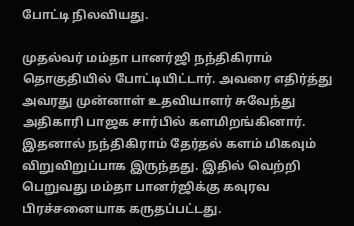போட்டி நிலவியது.

முதல்வர் மம்தா பானர்ஜி நந்திகிராம் தொகுதியில் போட்டியிட்டார். அவரை எதிர்த்து அவரது முன்னாள் உதவியாளர் சுவேந்து அதிகாரி பாஜக சார்பில் களமிறங்கினார். இதனால் நந்திகிராம் தேர்தல் களம் மிகவும் விறுவிறுப்பாக இருந்தது. இதில் வெற்றி பெறுவது மம்தா பானர்ஜிக்கு கவுரவ பிரச்சனையாக கருதப்பட்டது.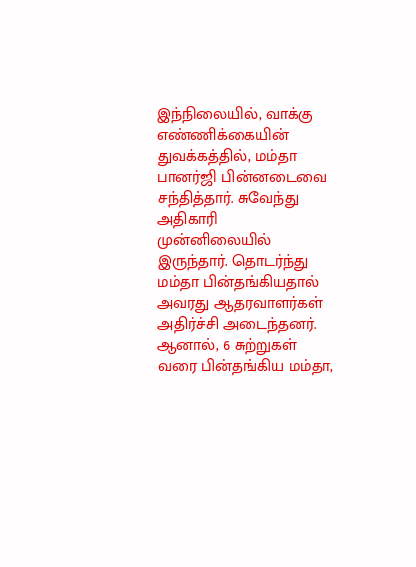இந்நிலையில், வாக்கு எண்ணிக்கையின் துவக்கத்தில், மம்தா பானர்ஜி பின்னடைவை சந்தித்தார். சுவேந்து அதிகாரி முன்னிலையில் இருந்தார். தொடர்ந்து மம்தா பின்தங்கியதால் அவரது ஆதரவாளர்கள் அதிர்ச்சி அடைந்தனர். ஆனால், 6 சுற்றுகள் வரை பின்தங்கிய மம்தா,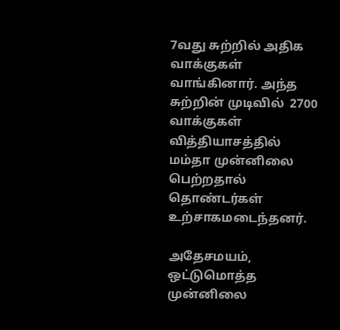7வது சுற்றில் அதிக வாக்குகள் வாங்கினார். அந்த சுற்றின் முடிவில்  2700 வாக்குகள் வித்தியாசத்தில் மம்தா முன்னிலை பெற்றதால் தொண்டர்கள் உற்சாகமடைந்தனர்.

அதேசமயம், ஒட்டுமொத்த முன்னிலை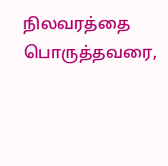நிலவரத்தை பொருத்தவரை,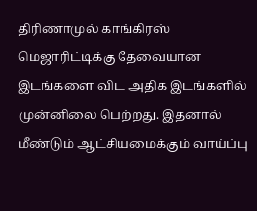திரிணாமுல் காங்கிரஸ் மெஜாரிட்டிக்கு தேவையான இடங்களை விட அதிக இடங்களில் முன்னிலை பெற்றது. இதனால் மீண்டும் ஆட்சியமைக்கும் வாய்ப்பு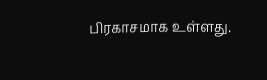பிரகாசமாக உள்ளது.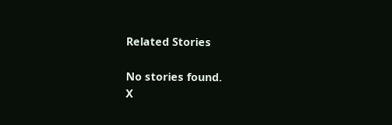Related Stories

No stories found.
X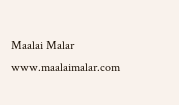Maalai Malar
www.maalaimalar.com